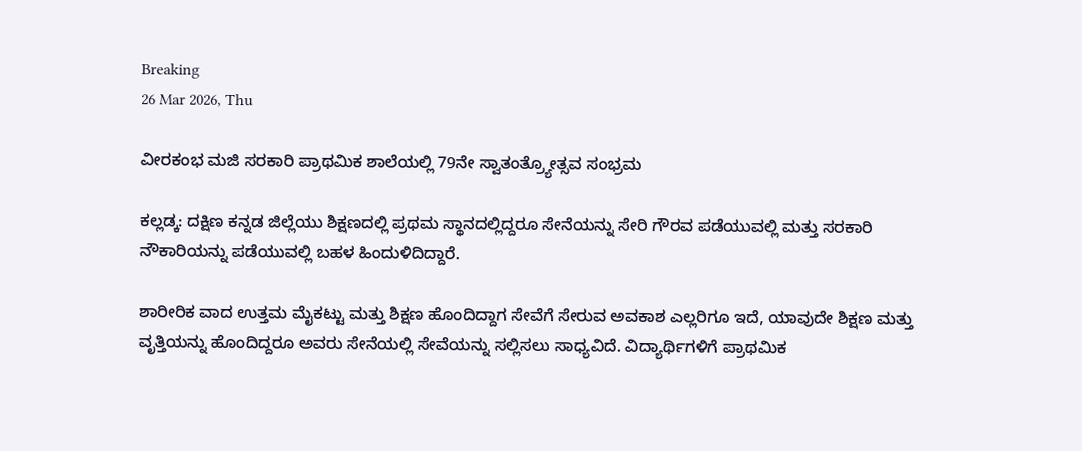Breaking
26 Mar 2026, Thu

ವೀರಕಂಭ ಮಜಿ ಸರಕಾರಿ ಪ್ರಾಥಮಿಕ ಶಾಲೆಯಲ್ಲಿ 79ನೇ ಸ್ವಾತಂತ್ರ‍್ಯೋತ್ಸವ ಸಂಭ್ರಮ

ಕಲ್ಲಡ್ಕ: ದಕ್ಷಿಣ ಕನ್ನಡ ಜಿಲ್ಲೆಯು ಶಿಕ್ಷಣದಲ್ಲಿ ಪ್ರಥಮ ಸ್ಥಾನದಲ್ಲಿದ್ದರೂ ಸೇನೆಯನ್ನು ಸೇರಿ ಗೌರವ ಪಡೆಯುವಲ್ಲಿ ಮತ್ತು ಸರಕಾರಿ ನೌಕಾರಿಯನ್ನು ಪಡೆಯುವಲ್ಲಿ ಬಹಳ ಹಿಂದುಳಿದಿದ್ದಾರೆ.

ಶಾರೀರಿಕ ವಾದ ಉತ್ತಮ ಮೈಕಟ್ಟು ಮತ್ತು ಶಿಕ್ಷಣ ಹೊಂದಿದ್ದಾಗ ಸೇವೆಗೆ ಸೇರುವ ಅವಕಾಶ ಎಲ್ಲರಿಗೂ ಇದೆ, ಯಾವುದೇ ಶಿಕ್ಷಣ ಮತ್ತು ವೃತ್ತಿಯನ್ನು ಹೊಂದಿದ್ದರೂ ಅವರು ಸೇನೆಯಲ್ಲಿ ಸೇವೆಯನ್ನು ಸಲ್ಲಿಸಲು ಸಾಧ್ಯವಿದೆ. ವಿದ್ಯಾರ್ಥಿಗಳಿಗೆ ಪ್ರಾಥಮಿಕ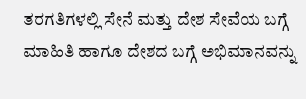ತರಗತಿಗಳಲ್ಲಿ ಸೇನೆ ಮತ್ತು ದೇಶ ಸೇವೆಯ ಬಗ್ಗೆ ಮಾಹಿತಿ ಹಾಗೂ ದೇಶದ ಬಗ್ಗೆ ಅಭಿಮಾನವನ್ನು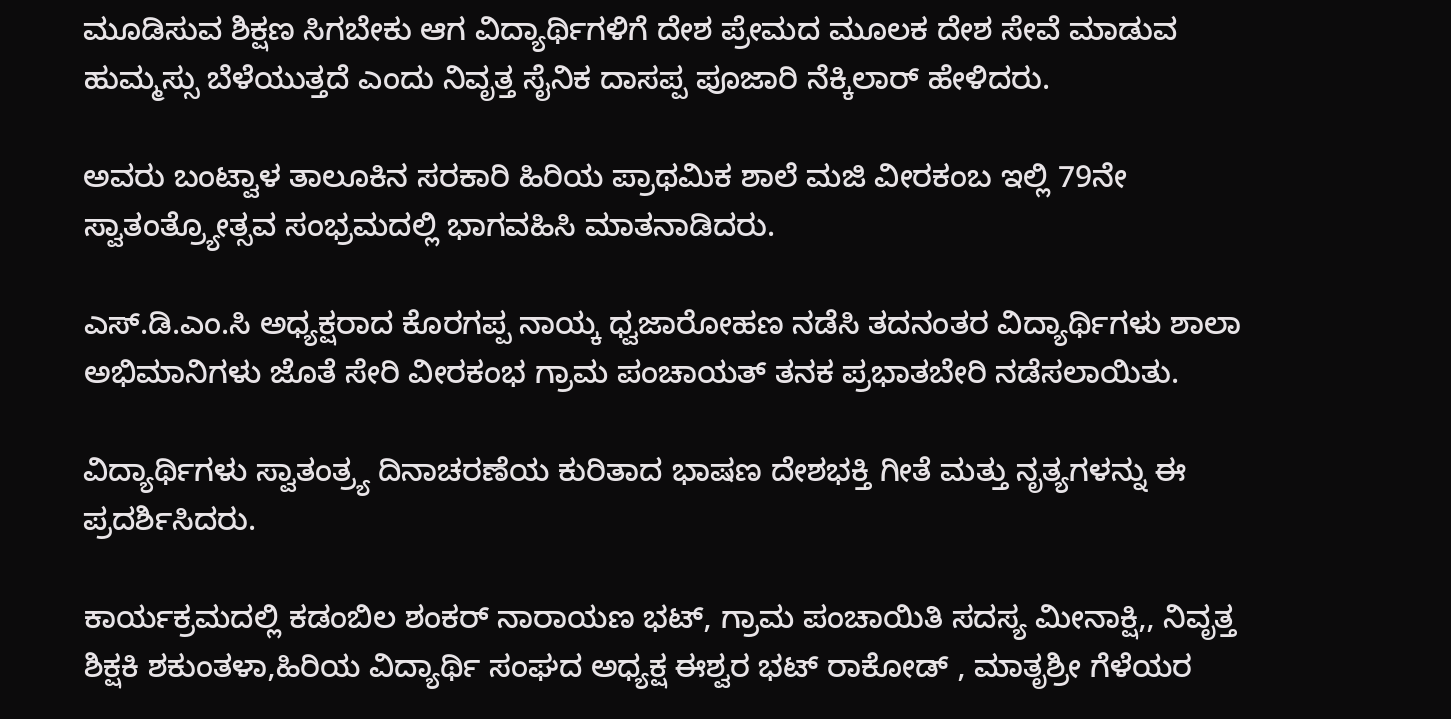ಮೂಡಿಸುವ ಶಿಕ್ಷಣ ಸಿಗಬೇಕು ಆಗ ವಿದ್ಯಾರ್ಥಿಗಳಿಗೆ ದೇಶ ಪ್ರೇಮದ ಮೂಲಕ ದೇಶ ಸೇವೆ ಮಾಡುವ ಹುಮ್ಮಸ್ಸು ಬೆಳೆಯುತ್ತದೆ ಎಂದು ನಿವೃತ್ತ ಸೈನಿಕ ದಾಸಪ್ಪ ಪೂಜಾರಿ ನೆಕ್ಕಿಲಾರ್ ಹೇಳಿದರು.

ಅವರು ಬಂಟ್ವಾಳ ತಾಲೂಕಿನ ಸರಕಾರಿ ಹಿರಿಯ ಪ್ರಾಥಮಿಕ ಶಾಲೆ ಮಜಿ ವೀರಕಂಬ ಇಲ್ಲಿ 79ನೇ ಸ್ವಾತಂತ್ರ‍್ಯೋತ್ಸವ ಸಂಭ್ರಮದಲ್ಲಿ ಭಾಗವಹಿಸಿ ಮಾತನಾಡಿದರು.

ಎಸ್.ಡಿ.ಎಂ.ಸಿ ಅಧ್ಯಕ್ಷರಾದ ಕೊರಗಪ್ಪ ನಾಯ್ಕ ಧ್ವಜಾರೋಹಣ ನಡೆಸಿ ತದನಂತರ ವಿದ್ಯಾರ್ಥಿಗಳು ಶಾಲಾ ಅಭಿಮಾನಿಗಳು ಜೊತೆ ಸೇರಿ ವೀರಕಂಭ ಗ್ರಾಮ ಪಂಚಾಯತ್ ತನಕ ಪ್ರಭಾತಬೇರಿ ನಡೆಸಲಾಯಿತು.

ವಿದ್ಯಾರ್ಥಿಗಳು ಸ್ವಾತಂತ್ರ‍್ಯ ದಿನಾಚರಣೆಯ ಕುರಿತಾದ ಭಾಷಣ ದೇಶಭಕ್ತಿ ಗೀತೆ ಮತ್ತು ನೃತ್ಯಗಳನ್ನು ಈ ಪ್ರದರ್ಶಿಸಿದರು.

ಕಾರ್ಯಕ್ರಮದಲ್ಲಿ ಕಡಂಬಿಲ ಶಂಕರ್ ನಾರಾಯಣ ಭಟ್, ಗ್ರಾಮ ಪಂಚಾಯಿತಿ ಸದಸ್ಯ ಮೀನಾಕ್ಷಿ,, ನಿವೃತ್ತ ಶಿಕ್ಷಕಿ ಶಕುಂತಳಾ,ಹಿರಿಯ ವಿದ್ಯಾರ್ಥಿ ಸಂಘದ ಅಧ್ಯಕ್ಷ ಈಶ್ವರ ಭಟ್ ರಾಕೋಡ್ , ಮಾತೃಶ್ರೀ ಗೆಳೆಯರ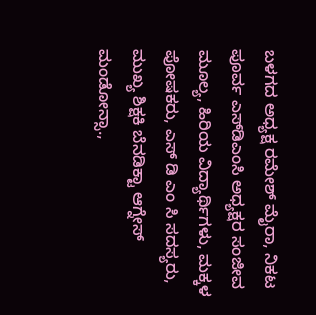ಬಳಗದ ಅಧ್ಯಕ್ಷ ರಮೇಶ್ ಮೈರಾ, ನಿಕಟ ಪೂರ್ವ ಎಸ್‌ಡಿಎಂಸಿ ಅಧ್ಯಕ್ಷರ ಸಂಜೀವ ಮೂಲ್ಯ, ಹಿರಿಯ ವಿದ್ಯಾರ್ಥಿಗಳು, ಮಕ್ಕಳ ಪೋಷಕರು, ಎಸ್ ಡಿ ಎಂ ಸಿ ಸದಸ್ಯರು, ಮುಖ್ಯ ಶಿಕ್ಷಕಿ ಬೆನಡಿಕ್ಟಾ ಆಗ್ನೇಸ್ ಮಂಡೋನ್ಸಾ.,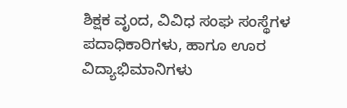ಶಿಕ್ಷಕ ವೃಂದ, ವಿವಿಧ ಸಂಘ ಸಂಸ್ಥೆಗಳ ಪದಾಧಿಕಾರಿಗಳು, ಹಾಗೂ ಊರ ವಿದ್ಯಾಭಿಮಾನಿಗಳು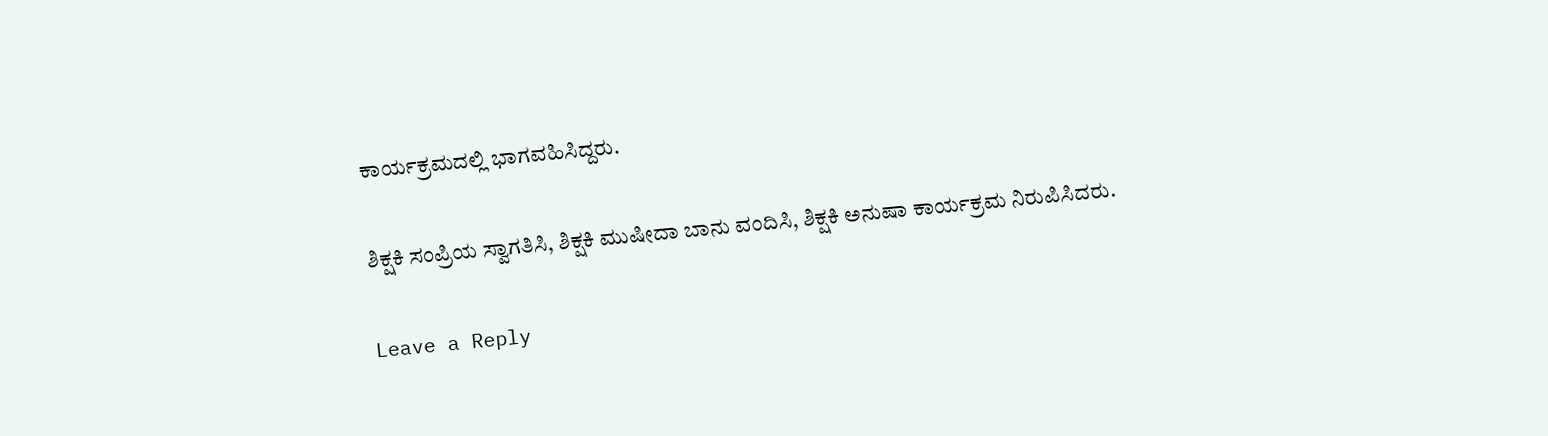ಕಾರ್ಯಕ್ರಮದಲ್ಲಿ ಭಾಗವಹಿಸಿದ್ದರು.

ಶಿಕ್ಷಕಿ ಸಂಪ್ರಿಯ ಸ್ವಾಗತಿಸಿ, ಶಿಕ್ಷಕಿ ಮುಷೀದಾ ಬಾನು ವಂದಿಸಿ, ಶಿಕ್ಷಕಿ ಅನುಷಾ ಕಾರ್ಯಕ್ರಮ ನಿರುಪಿಸಿದರು.

Leave a Reply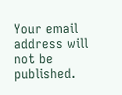Your email address will not be published.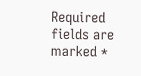Required fields are marked *